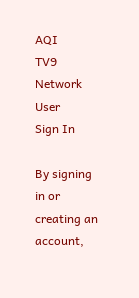AQI
TV9 Network
User
Sign In

By signing in or creating an account,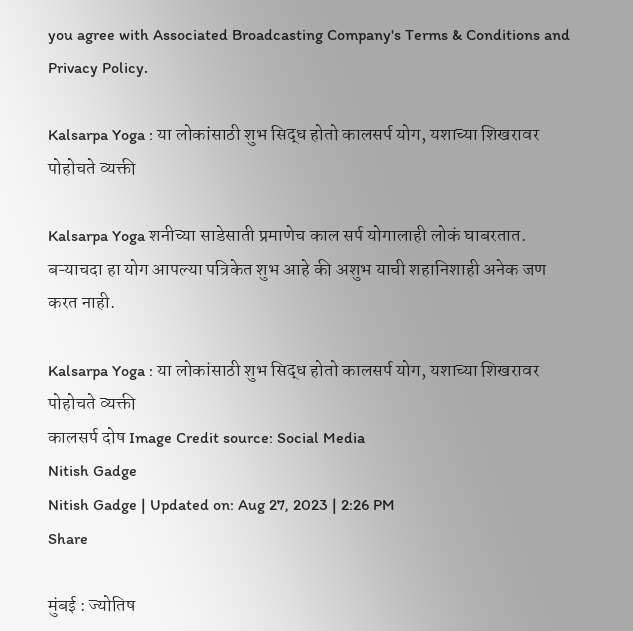you agree with Associated Broadcasting Company's Terms & Conditions and Privacy Policy.

Kalsarpa Yoga : या लोकांसाठी शुभ सिद्ध होतो कालसर्प योग, यशाच्या शिखरावर पोहोचते व्यक्ती

Kalsarpa Yoga शनीच्या साडेसाती प्रमाणेच काल सर्प योगालाही लोकं घाबरतात. बऱ्याचदा हा योग आपल्या पत्रिकेत शुभ आहे की अशुभ याची शहानिशाही अनेक जण करत नाही.

Kalsarpa Yoga : या लोकांसाठी शुभ सिद्ध होतो कालसर्प योग, यशाच्या शिखरावर पोहोचते व्यक्ती
कालसर्प दोष Image Credit source: Social Media
Nitish Gadge
Nitish Gadge | Updated on: Aug 27, 2023 | 2:26 PM
Share

मुंबई : ज्योतिष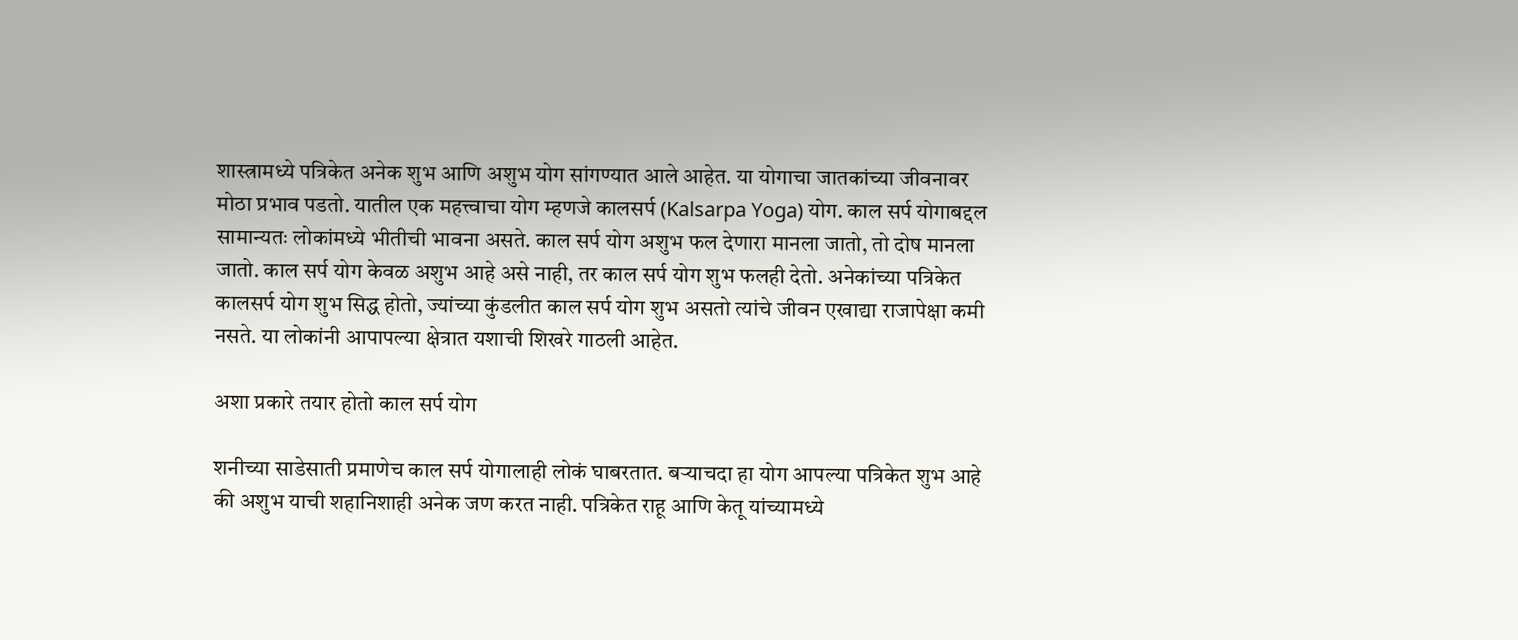शास्त्रामध्ये पत्रिकेत अनेक शुभ आणि अशुभ योग सांगण्यात आले आहेत. या योगाचा जातकांच्या जीवनावर मोठा प्रभाव पडतो. यातील एक महत्त्वाचा योग म्हणजे कालसर्प (Kalsarpa Yoga) योग. काल सर्प योगाबद्दल सामान्यतः लोकांमध्ये भीतीची भावना असते. काल सर्प योग अशुभ फल देणारा मानला जातो, तो दोष मानला जातो. काल सर्प योग केवळ अशुभ आहे असे नाही, तर काल सर्प योग शुभ फलही देतो. अनेकांच्या पत्रिकेत कालसर्प योग शुभ सिद्ध होतो, ज्यांच्या कुंडलीत काल सर्प योग शुभ असतो त्यांचे जीवन एखाद्या राजापेक्षा कमी नसते. या लोकांनी आपापल्या क्षेत्रात यशाची शिखरे गाठली आहेत.

अशा प्रकारे तयार होतो काल सर्प योग

शनीच्या साडेसाती प्रमाणेच काल सर्प योगालाही लोकं घाबरतात. बऱ्याचदा हा योग आपल्या पत्रिकेत शुभ आहे की अशुभ याची शहानिशाही अनेक जण करत नाही. पत्रिकेत राहू आणि केतू यांच्यामध्ये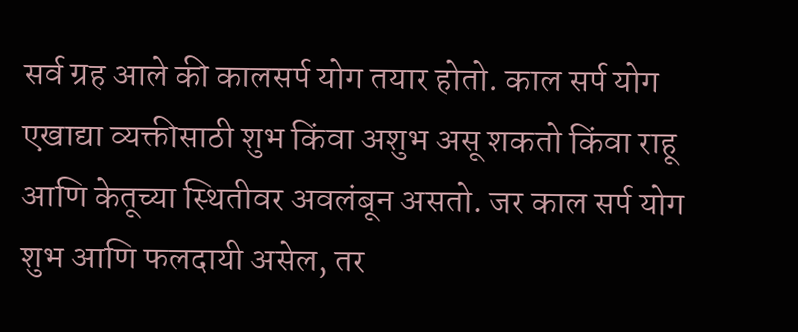सर्व ग्रह आले की कालसर्प योग तयार होतो. काल सर्प योग एखाद्या व्यक्तीसाठी शुभ किंवा अशुभ असू शकतो किंवा राहू आणि केतूच्या स्थितीवर अवलंबून असतो. जर काल सर्प योग शुभ आणि फलदायी असेल, तर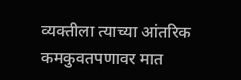व्यक्तीला त्याच्या आंतरिक कमकुवतपणावर मात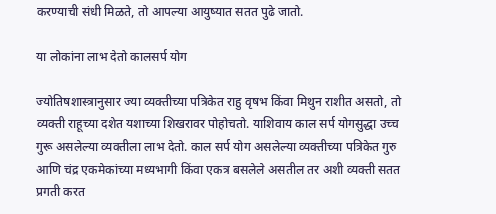करण्याची संधी मिळते, तो आपल्या आयुष्यात सतत पुढे जातो.

या लोकांना लाभ देतो कालसर्प योग

ज्योतिषशास्त्रानुसार ज्या व्यक्तीच्या पत्रिकेत राहु वृषभ किंवा मिथुन राशीत असतो, तो व्यक्ती राहूच्या दशेत यशाच्या शिखरावर पोहोचतो. याशिवाय काल सर्प योगसुद्धा उच्च गुरू असलेल्या व्यक्तीला लाभ देतो. काल सर्प योग असलेल्या व्यक्तीच्या पत्रिकेत गुरु आणि चंद्र एकमेकांच्या मध्यभागी किंवा एकत्र बसलेले असतील तर अशी व्यक्ती सतत प्रगती करत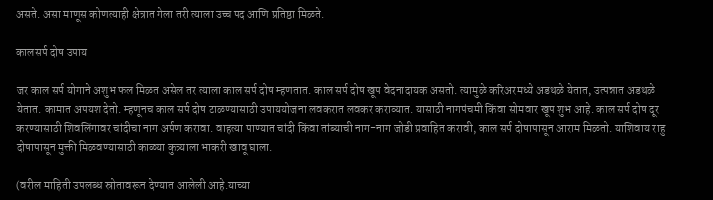असते. असा माणूस कोणत्याही क्षेत्रात गेला तरी त्याला उच्च पद आणि प्रतिष्ठा मिळते.

कालसर्प दोष उपाय

जर काल सर्प योगाने अशुभ फल मिळत असेल तर त्याला काल सर्प दोष म्हणतात. काल सर्प दोष खूप वेदनादायक असतो. त्यामुळे करिअरमध्ये अडथळे येतात, उत्पन्नात अडथळे येतात. कामात अपयश देतो. म्हणूनच काल सर्प दोष टाळण्यासाठी उपाययोजना लवकरात लवकर कराव्यात. यासाठी नागपंचमी किंवा सोमवार खूप शुभ आहे. काल सर्प दोष दूर करण्यासाठी शिवलिंगावर चांदीचा नाग अर्पण करावा. वाहत्या पाण्यात चांदी किंवा तांब्याची नाग-नाग जोडी प्रवाहित करावी, काल सर्प दोषापासून आराम मिळतो. याशिवाय राहु दोषापासून मुक्ती मिळवण्यासाठी काळ्या कुत्र्याला भाकरी खावू घाला.

(वरील माहिती उपलब्ध स्रोतावरून देण्यात आलेली आहे.याच्या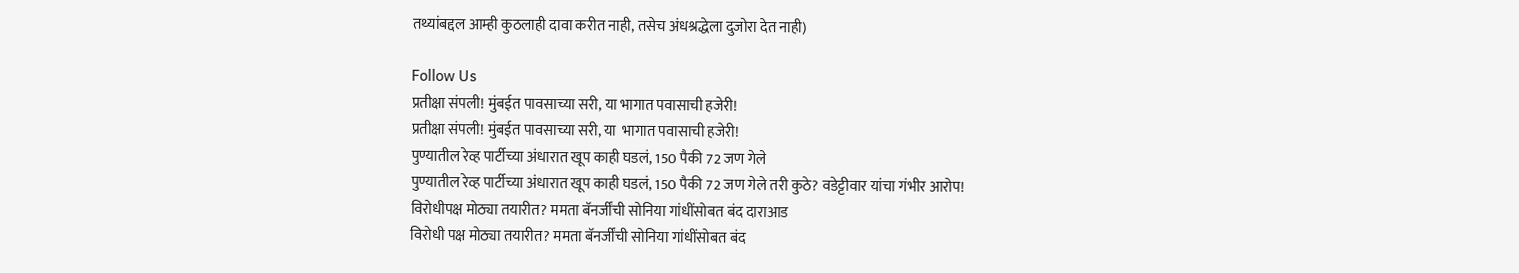तथ्यांबद्दल आम्ही कुठलाही दावा करीत नाही, तसेच अंधश्रद्धेला दुजोरा देत नाही)

Follow Us
प्रतीक्षा संपली! मुंबईत पावसाच्या सरी, या भागात पवासाची हजेरी!
प्रतीक्षा संपली! मुंबईत पावसाच्या सरी, या  भागात पवासाची हजेरी!
पुण्यातील रेव्ह पार्टीच्या अंधारात खूप काही घडलं, 150 पैकी 72 जण गेले
पुण्यातील रेव्ह पार्टीच्या अंधारात खूप काही घडलं, 150 पैकी 72 जण गेले तरी कुठे? वडेट्टीवार यांचा गंभीर आरोप!
विरोधीपक्ष मोठ्या तयारीत? ममता बॅनर्जींची सोनिया गांधींसोबत बंद दाराआड
विरोधी पक्ष मोठ्या तयारीत? ममता बॅनर्जींची सोनिया गांधींसोबत बंद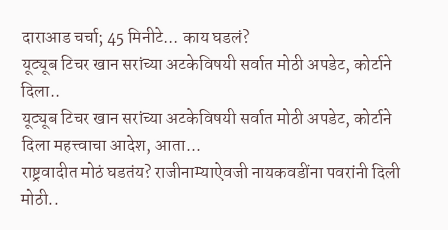दाराआड चर्चा; 45 मिनीटे... काय घडलं?
यूट्यूब टिचर खान सरांच्या अटकेविषयी सर्वात मोठी अपडेट, कोर्टाने दिला..
यूट्यूब टिचर खान सरांच्या अटकेविषयी सर्वात मोठी अपडेट, कोर्टाने दिला महत्त्वाचा आदेश, आता...
राष्ट्रवादीत मोठं घडतंय? राजीनाम्याऐवजी नायकवडींना पवरांनी दिली मोठी..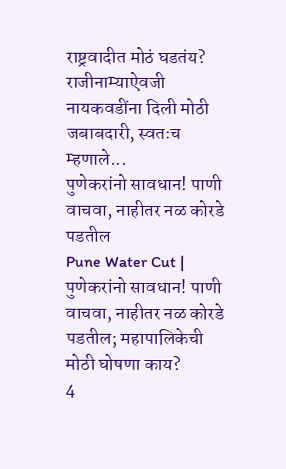राष्ट्रवादीत मोठं घडतंय? राजीनाम्याऐवजी नायकवडींना दिली मोठी जबाबदारी, स्वतःच म्हणाले...
पुणेकरांनो सावधान! पाणी वाचवा, नाहीतर नळ कोरडे पडतील
Pune Water Cut | पुणेकरांनो सावधान! पाणी वाचवा, नाहीतर नळ कोरडे पडतील; महापालिकेची मोठी घोषणा काय?
4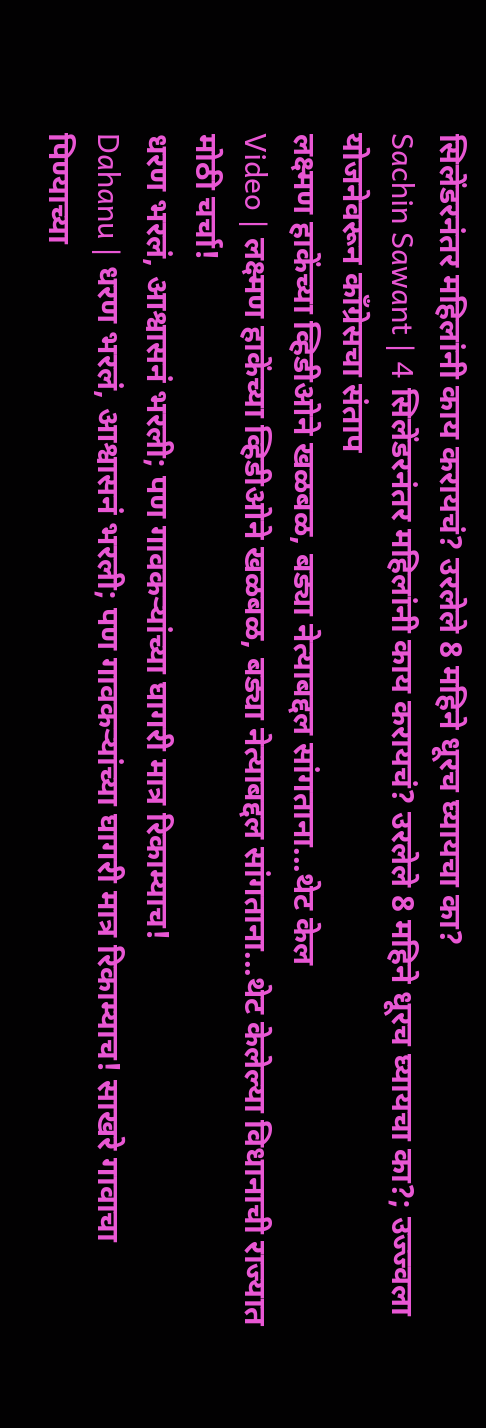सिलेंडरनंतर महिलांनी काय करायचं? उरलेले 8 महिने धूरच घ्यायचा का?
Sachin Sawant | 4 सिलेंडरनंतर महिलांनी काय करायचं? उरलेले 8 महिने धूरच घ्यायचा का?; उज्ज्वला योजनेवरून काँग्रेसचा संताप
लक्ष्मण हाकेंच्या व्हिडीओने खळबळ, बड्या नेत्याबद्दल सांगताना...थेट केल
Video | लक्ष्मण हाकेंच्या व्हिडीओने खळबळ, बड्या नेत्याबद्दल सांगताना...थेट केलेल्या विधानाची राज्यात मोठी चर्चा!
धरण भरलं, आश्वासनं भरली; पण गावकऱ्यांच्या घागरी मात्र रिकाम्याच!
Dahanu | धरण भरलं, आश्वासनं भरली; पण गावकऱ्यांच्या घागरी मात्र रिकाम्याच! साखरे गावाचा पिण्याच्या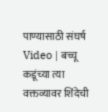पाण्यासाठी संघर्ष
Video | बच्चू कडूंच्या त्या वक्तव्यावर शिंदेची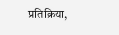प्रतिक्रिया,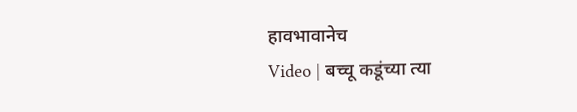हावभावानेच
Video | बच्चू कडूंच्या त्या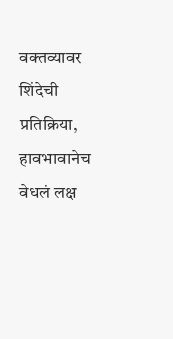वक्तव्यावर शिंदेची प्रतिक्रिया, हावभावानेच वेधलं लक्ष